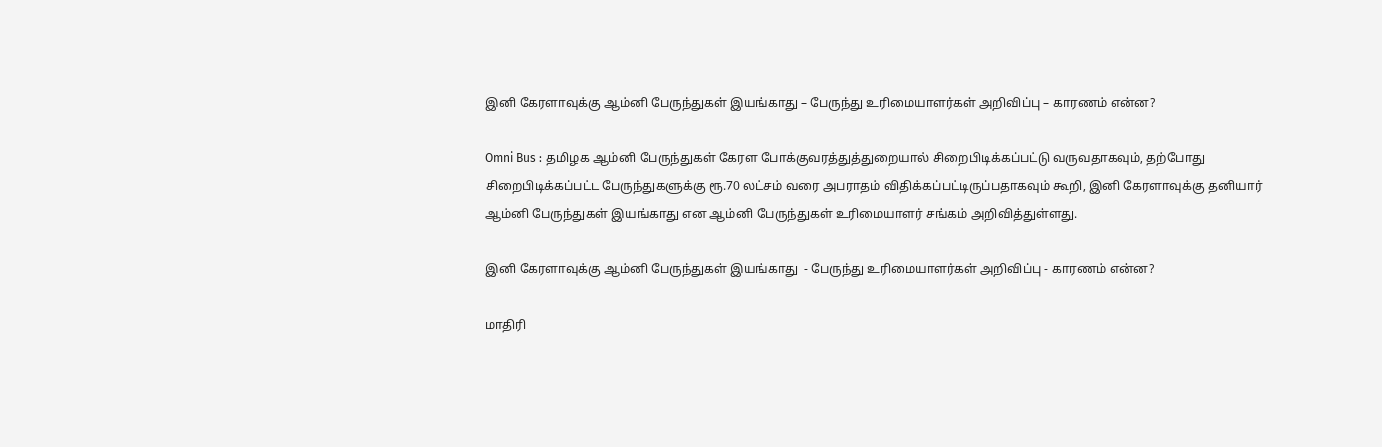இனி கேரளாவுக்கு ஆம்னி பேருந்துகள் இயங்காது – பேருந்து உரிமையாளர்கள் அறிவிப்பு – காரணம் என்ன?

Omni Bus : தமிழக ஆம்னி பேருந்துகள் கேரள போக்குவரத்துத்துறையால் சிறைபிடிக்கப்பட்டு வருவதாகவும், தற்போது சிறைபிடிக்கப்பட்ட பேருந்துகளுக்கு ரூ.70 லட்சம் வரை அபராதம் விதிக்கப்பட்டிருப்பதாகவும் கூறி, இனி கேரளாவுக்கு தனியார் ஆம்னி பேருந்துகள் இயங்காது என ஆம்னி பேருந்துகள் உரிமையாளர் சங்கம் அறிவித்துள்ளது.

இனி கேரளாவுக்கு ஆம்னி பேருந்துகள் இயங்காது  - பேருந்து உரிமையாளர்கள் அறிவிப்பு - காரணம் என்ன?

மாதிரி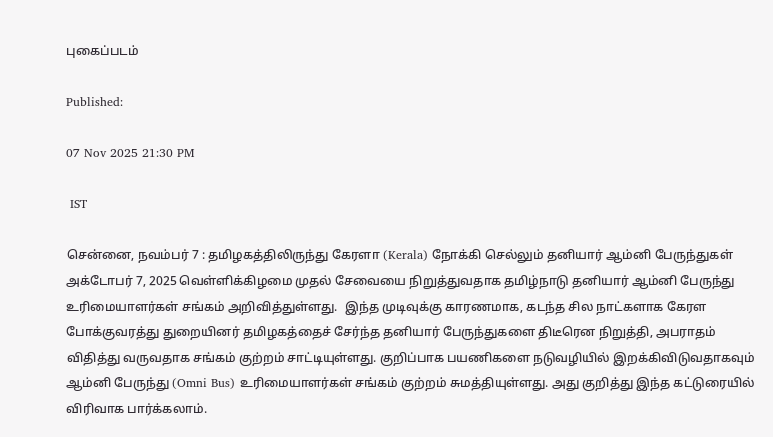புகைப்படம்

Published:

07 Nov 2025 21:30 PM

 IST

சென்னை, நவம்பர் 7 : தமிழகத்திலிருந்து கேரளா (Kerala) நோக்கி செல்லும் தனியார் ஆம்னி பேருந்துகள் அக்டோபர் 7, 2025 வெள்ளிக்கிழமை முதல் சேவையை நிறுத்துவதாக தமிழ்நாடு தனியார் ஆம்னி பேருந்து உரிமையாளர்கள் சங்கம் அறிவித்துள்ளது.  இந்த முடிவுக்கு காரணமாக, கடந்த சில நாட்களாக கேரள போக்குவரத்து துறையினர் தமிழகத்தைச் சேர்ந்த தனியார் பேருந்துகளை திடீரென நிறுத்தி, அபராதம் விதித்து வருவதாக சங்கம் குற்றம் சாட்டியுள்ளது. குறிப்பாக பயணிகளை நடுவழியில் இறக்கிவிடுவதாகவும் ஆம்னி பேருந்து (Omni Bus) உரிமையாளர்கள் சங்கம் குற்றம் சுமத்தியுள்ளது. அது குறித்து இந்த கட்டுரையில் விரிவாக பார்க்கலாம்.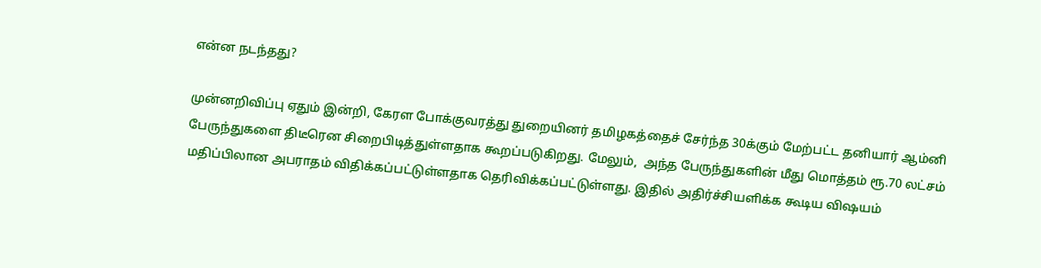என்ன நடந்தது?

முன்னறிவிப்பு ஏதும் இன்றி, கேரள போக்குவரத்து துறையினர் தமிழகத்தைச் சேர்ந்த 30க்கும் மேற்பட்ட தனியார் ஆம்னி பேருந்துகளை திடீரென சிறைபிடித்துள்ளதாக கூறப்படுகிறது. மேலும்,  அந்த பேருந்துகளின் மீது மொத்தம் ரூ.70 லட்சம் மதிப்பிலான அபராதம் விதிக்கப்பட்டுள்ளதாக தெரிவிக்கப்பட்டுள்ளது. இதில் அதிர்ச்சியளிக்க கூடிய விஷயம்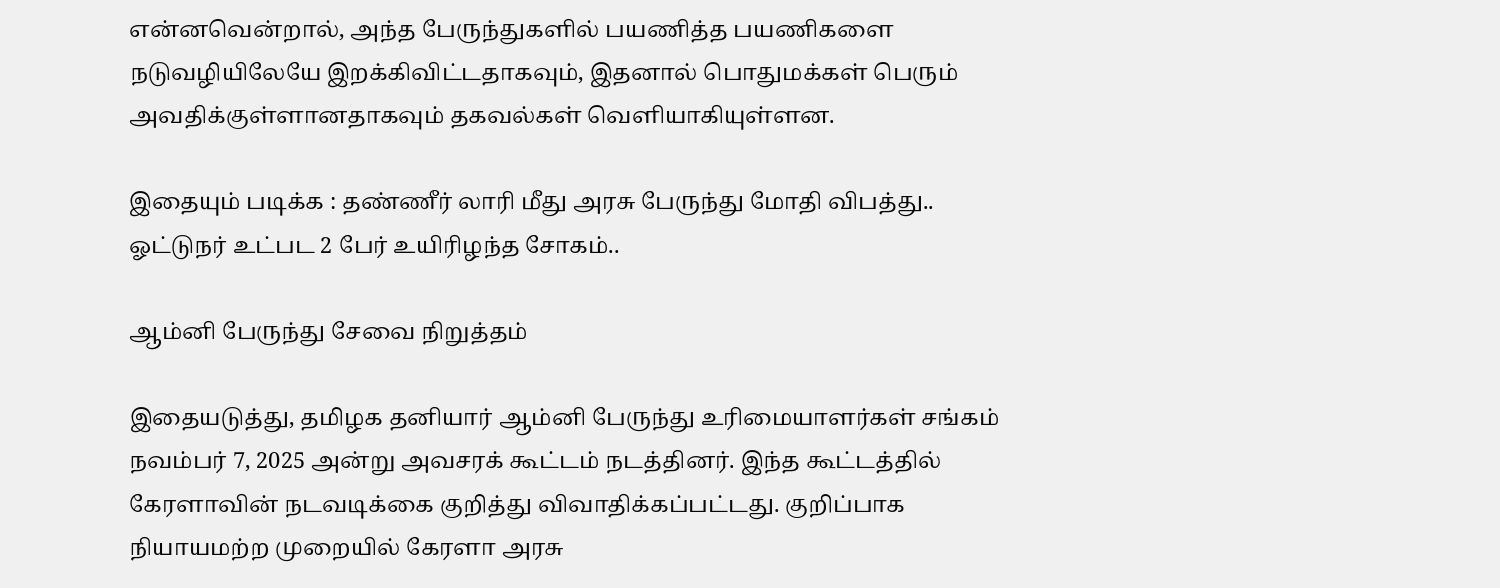என்னவென்றால், அந்த பேருந்துகளில் பயணித்த பயணிகளை நடுவழியிலேயே இறக்கிவிட்டதாகவும், இதனால் பொதுமக்கள் பெரும் அவதிக்குள்ளானதாகவும் தகவல்கள் வெளியாகியுள்ளன.

இதையும் படிக்க : தண்ணீர் லாரி மீது அரசு பேருந்து மோதி விபத்து.. ஓட்டுநர் உட்பட 2 பேர் உயிரிழந்த சோகம்..

ஆம்னி பேருந்து சேவை நிறுத்தம்

இதையடுத்து, தமிழக தனியார் ஆம்னி பேருந்து உரிமையாளர்கள் சங்கம்  நவம்பர் 7, 2025 அன்று அவசரக் கூட்டம் நடத்தினர். இந்த கூட்டத்தில் கேரளாவின் நடவடிக்கை குறித்து விவாதிக்கப்பட்டது. குறிப்பாக நியாயமற்ற முறையில் கேரளா அரசு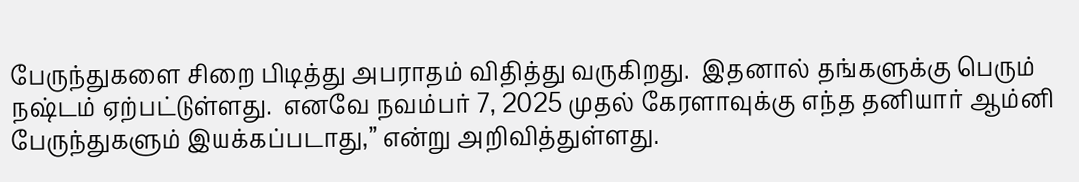பேருந்துகளை சிறை பிடித்து அபராதம் விதித்து வருகிறது.  இதனால் தங்களுக்கு பெரும் நஷ்டம் ஏற்பட்டுள்ளது.  எனவே நவம்பர் 7, 2025 முதல் கேரளாவுக்கு எந்த தனியார் ஆம்னி பேருந்துகளும் இயக்கப்படாது,” என்று அறிவித்துள்ளது.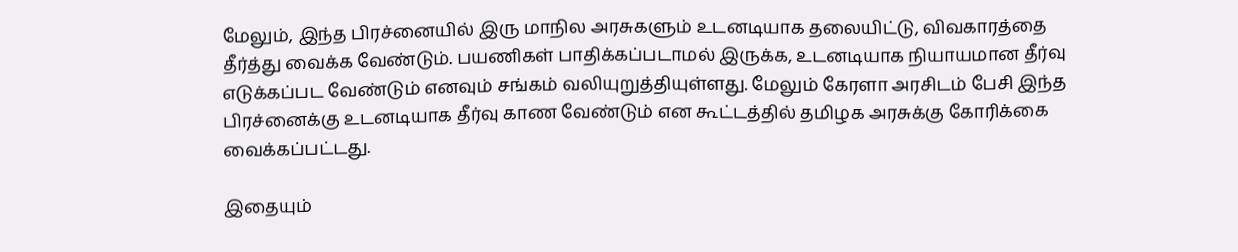மேலும், இந்த பிரச்னையில் இரு மாநில அரசுகளும் உடனடியாக தலையிட்டு, விவகாரத்தை தீர்த்து வைக்க வேண்டும். பயணிகள் பாதிக்கப்படாமல் இருக்க, உடனடியாக நியாயமான தீர்வு எடுக்கப்பட வேண்டும் எனவும் சங்கம் வலியுறுத்தியுள்ளது. மேலும் கேரளா அரசிடம் பேசி இந்த பிரச்னைக்கு உடனடியாக தீர்வு காண வேண்டும் என கூட்டத்தில் தமிழக அரசுக்கு கோரிக்கை வைக்கப்பட்டது.

இதையும்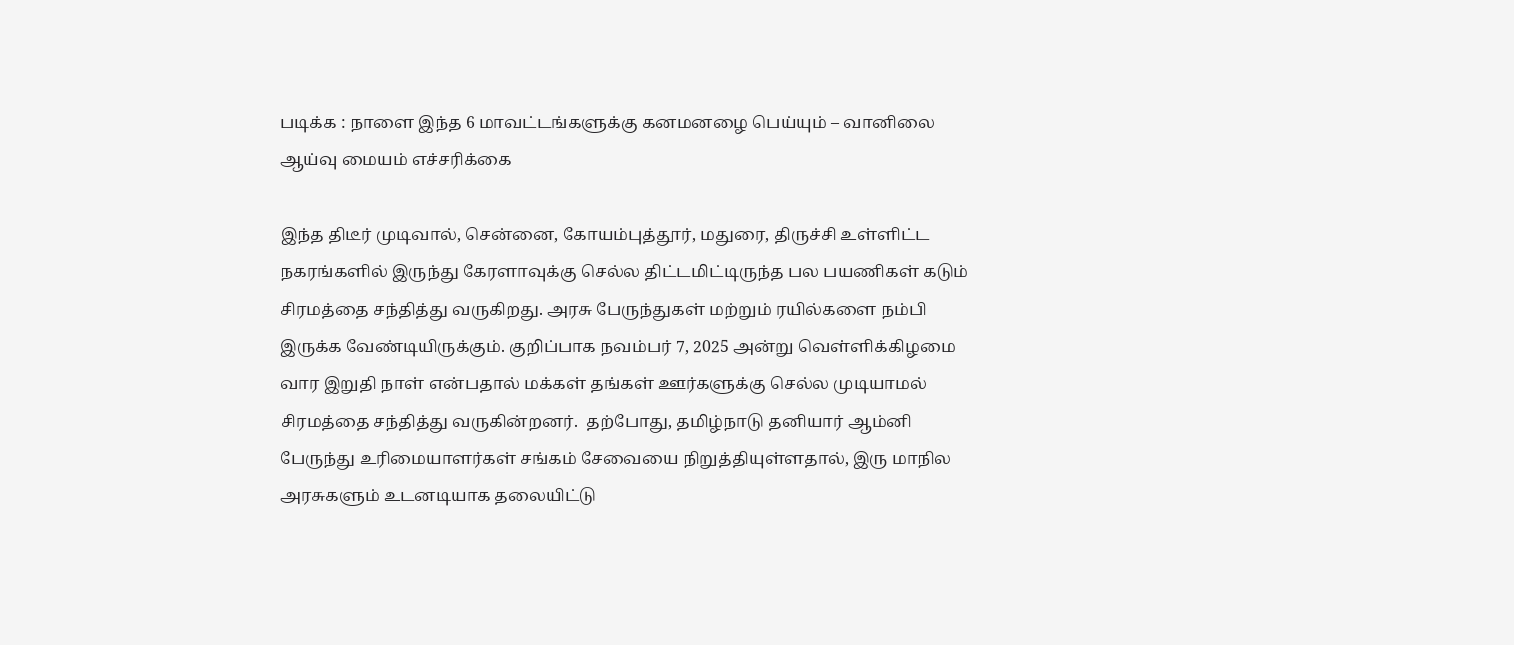படிக்க : நாளை இந்த 6 மாவட்டங்களுக்கு கனமனழை பெய்யும் – வானிலை ஆய்வு மையம் எச்சரிக்கை

இந்த திடீர் முடிவால், சென்னை, கோயம்புத்தூர், மதுரை, திருச்சி உள்ளிட்ட நகரங்களில் இருந்து கேரளாவுக்கு செல்ல திட்டமிட்டிருந்த பல பயணிகள் கடும் சிரமத்தை சந்தித்து வருகிறது. அரசு பேருந்துகள் மற்றும் ரயில்களை நம்பி இருக்க வேண்டியிருக்கும். குறிப்பாக நவம்பர் 7, 2025 அன்று வெள்ளிக்கிழமை வார இறுதி நாள் என்பதால் மக்கள் தங்கள் ஊர்களுக்கு செல்ல முடியாமல் சிரமத்தை சந்தித்து வருகின்றனர்.  தற்போது, தமிழ்நாடு தனியார் ஆம்னி பேருந்து உரிமையாளர்கள் சங்கம் சேவையை நிறுத்தியுள்ளதால், இரு மாநில அரசுகளும் உடனடியாக தலையிட்டு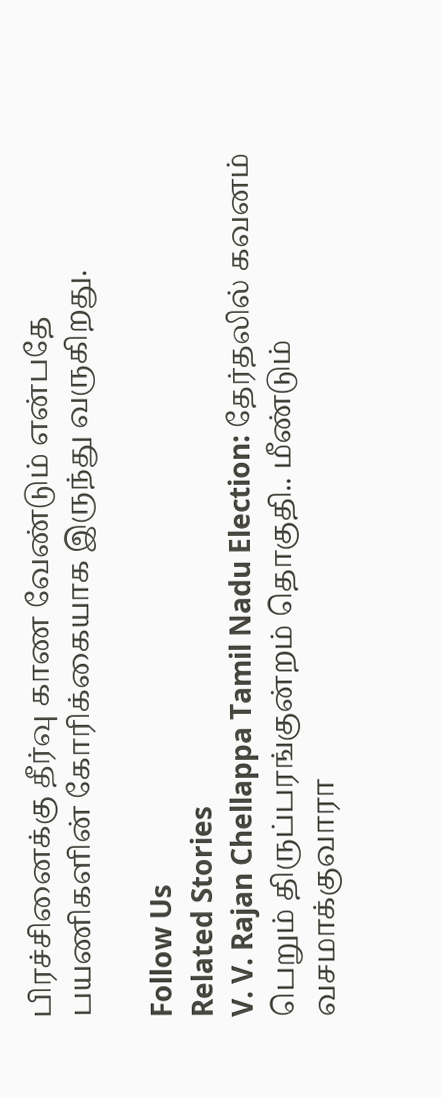பிரச்சினைக்கு தீர்வு காண வேண்டும் என்பதே பயணிகளின் கோரிக்கையாக இருந்து வருகிறது.

Follow Us
Related Stories
V. V. Rajan Chellappa Tamil Nadu Election: தேர்தலில் கவனம் பெறும் திருப்பரங்குன்றம் தொகுதி.. மீண்டும் வசமாக்குவாரா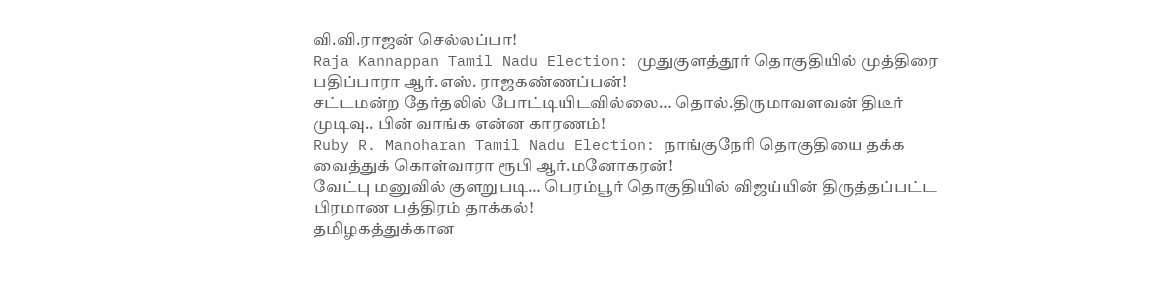வி.வி.ராஜன் செல்லப்பா!
Raja Kannappan Tamil Nadu Election: முதுகுளத்தூர் தொகுதியில் முத்திரை பதிப்பாரா ஆர்.எஸ். ராஜகண்ணப்பன்!
சட்டமன்ற தேர்தலில் போட்டியிடவில்லை… தொல்.திருமாவளவன் திடீர் முடிவு.. பின் வாங்க என்ன காரணம்!
Ruby R. Manoharan Tamil Nadu Election: நாங்குநேரி தொகுதியை தக்க வைத்துக் கொள்வாரா ரூபி ஆர்.மனோகரன்!
வேட்பு மனுவில் குளறுபடி… பெரம்பூர் தொகுதியில் விஜய்யின் திருத்தப்பட்ட பிரமாண பத்திரம் தாக்கல்!
தமிழகத்துக்கான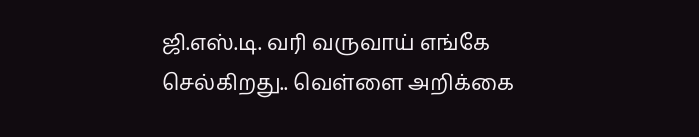ஜி.எஸ்.டி. வரி வருவாய் எங்கே செல்கிறது.. வெள்ளை அறிக்கை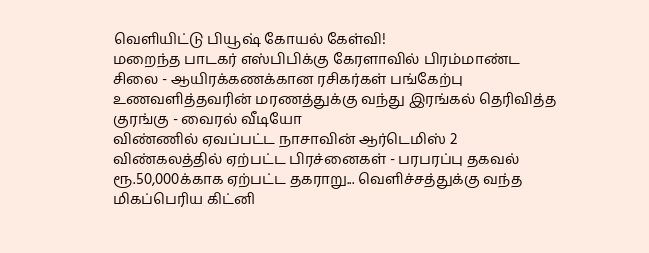வெளியிட்டு பியூஷ் கோயல் கேள்வி!
மறைந்த பாடகர் எஸ்பிபிக்கு கேரளாவில் பிரம்மாண்ட சிலை - ஆயிரக்கணக்கான ரசிகர்கள் பங்கேற்பு
உணவளித்தவரின் மரணத்துக்கு வந்து இரங்கல் தெரிவித்த குரங்கு - வைரல் வீடியோ
விண்ணில் ஏவப்பட்ட நாசாவின் ஆர்டெமிஸ் 2 விண்கலத்தில் ஏற்பட்ட பிரச்னைகள் - பரபரப்பு தகவல்
ரூ.50,000க்காக ஏற்பட்ட தகராறு... வெளிச்சத்துக்கு வந்த மிகப்பெரிய கிட்னி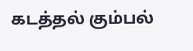கடத்தல் கும்பல்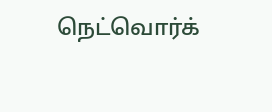நெட்வொர்க்